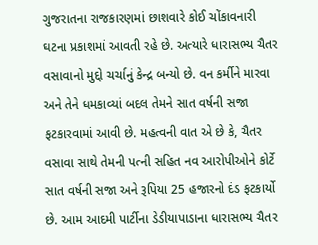ગુજરાતના રાજકારણમાં છાશવારે કોઈ ચોંકાવનારી ઘટના પ્રકાશમાં આવતી રહે છે. અત્યારે ધારાસભ્ય ચૈતર વસાવાનો મુદ્દો ચર્ચાનું કેન્દ્ર બન્યો છે. વન કર્મીને મારવા અને તેને ધમકાવ્યાં બદલ તેમને સાત વર્ષની સજા ફટકારવામાં આવી છે. મહત્વની વાત એ છે કે, ચૈતર વસાવા સાથે તેમની પત્ની સહિત નવ આરોપીઓને કોર્ટે સાત વર્ષની સજા અને રૂપિયા 25 હજારનો દંડ ફટકાર્યો છે. આમ આદમી પાર્ટીના ડેડીયાપાડાના ધારાસભ્ય ચૈતર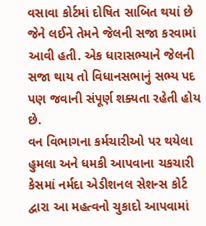વસાવા કોર્ટમાં દોષિત સાબિત થયાં છે જેને લઈને તેમને જેલની સજા કરવામાં આવી હતી. એક ધારાસભ્યાને જેલની સજા થાય તો વિધાનસભાનું સભ્ય પદ પણ જવાની સંપૂર્ણ શક્યતા રહેતી હોય છે.
વન વિભાગના કર્મચારીઓ પર થયેલા હુમલા અને ધમકી આપવાના ચકચારી કેસમાં નર્મદા એડીશનલ સેશન્સ કોર્ટ દ્વારા આ મહત્વનો ચુકાદો આપવામાં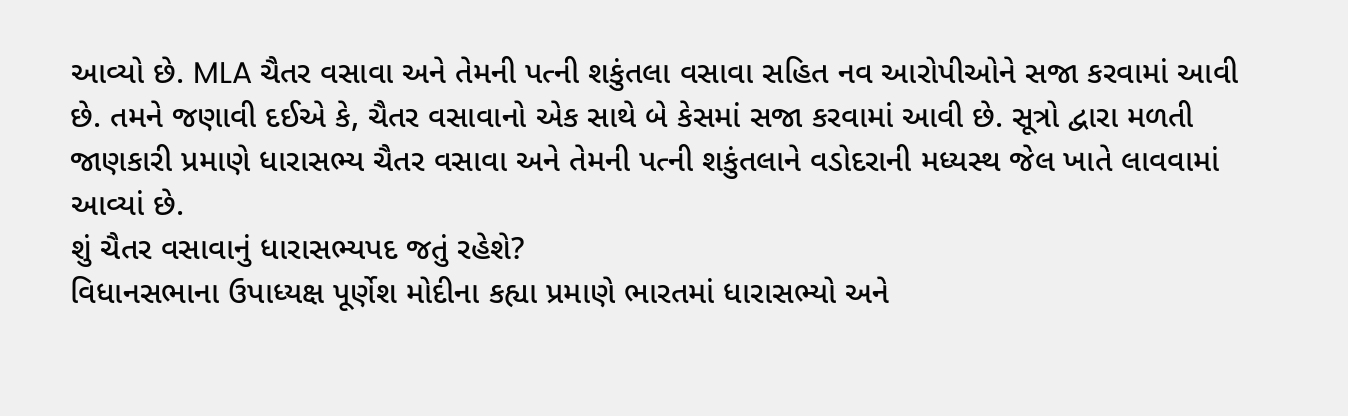આવ્યો છે. MLA ચૈતર વસાવા અને તેમની પત્ની શકુંતલા વસાવા સહિત નવ આરોપીઓને સજા કરવામાં આવી છે. તમને જણાવી દઈએ કે, ચૈતર વસાવાનો એક સાથે બે કેસમાં સજા કરવામાં આવી છે. સૂત્રો દ્વારા મળતી જાણકારી પ્રમાણે ધારાસભ્ય ચૈતર વસાવા અને તેમની પત્ની શકુંતલાને વડોદરાની મધ્યસ્થ જેલ ખાતે લાવવામાં આવ્યાં છે.
શું ચૈતર વસાવાનું ધારાસભ્યપદ જતું રહેશે?
વિધાનસભાના ઉપાધ્યક્ષ પૂર્ણેશ મોદીના કહ્યા પ્રમાણે ભારતમાં ધારાસભ્યો અને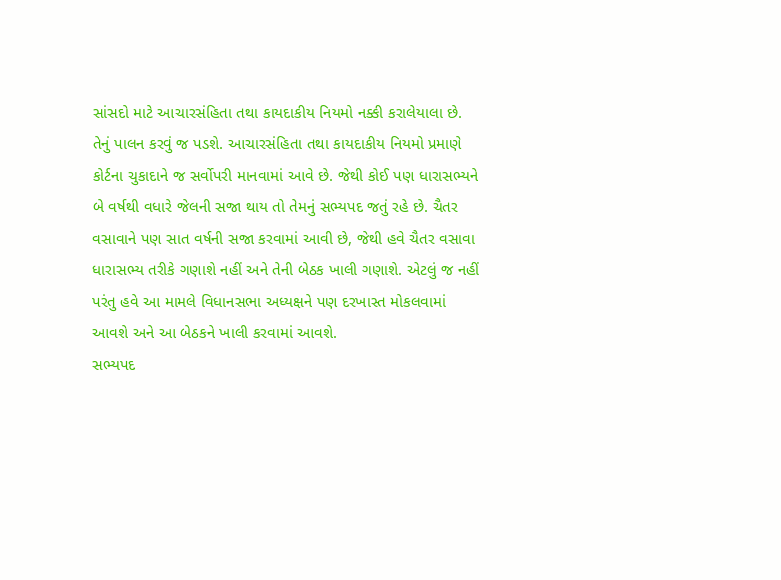સાંસદો માટે આચારસંહિતા તથા કાયદાકીય નિયમો નક્કી કરાલેયાલા છે. તેનું પાલન કરવું જ પડશે. આચારસંહિતા તથા કાયદાકીય નિયમો પ્રમાણે કોર્ટના ચુકાદાને જ સર્વોપરી માનવામાં આવે છે. જેથી કોઈ પણ ધારાસભ્યને બે વર્ષથી વધારે જેલની સજા થાય તો તેમનું સભ્યપદ જતું રહે છે. ચૈતર વસાવાને પણ સાત વર્ષની સજા કરવામાં આવી છે, જેથી હવે ચૈતર વસાવા ધારાસભ્ય તરીકે ગણાશે નહીં અને તેની બેઠક ખાલી ગણાશે. એટલું જ નહીં પરંતુ હવે આ મામલે વિધાનસભા અધ્યક્ષને પણ દરખાસ્ત મોકલવામાં આવશે અને આ બેઠકને ખાલી કરવામાં આવશે.
સભ્યપદ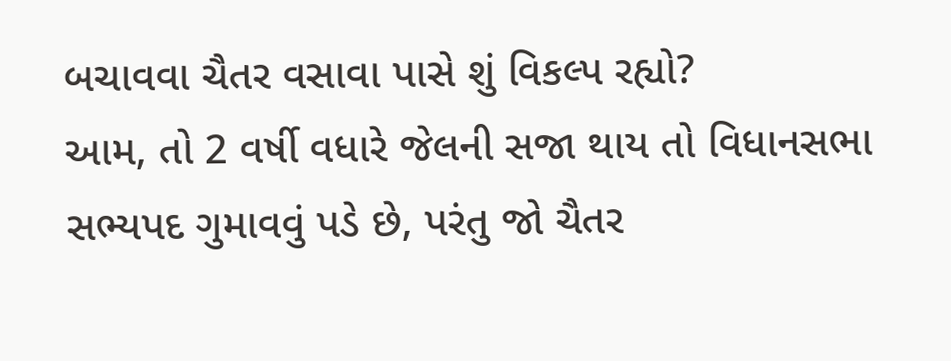બચાવવા ચૈતર વસાવા પાસે શું વિકલ્પ રહ્યો?
આમ, તો 2 વર્ષી વધારે જેલની સજા થાય તો વિધાનસભા સભ્યપદ ગુમાવવું પડે છે, પરંતુ જો ચૈતર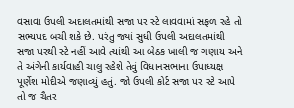વસાવા ઉપલી અદાલતમાંથી સજા પર સ્ટે લાવવામાં સફળ રહે તો સભ્યપદ બચી શકે છે. પરંતુ જ્યાં સુધી ઉપલી અદાલતમાંથી સજા પરથી સ્ટે નહીં આવે ત્યાંથી આ બેઠક ખાલી જ ગણાય અને તે અંગેની કાર્યવાહી ચાલુ રહેશે તેવું વિધાનસભાના ઉપાધ્યક્ષ પૂર્ણેશ મોદીએ જણાવ્યું હતું. જો ઉપલી કોર્ટ સજા પર સ્ટે આપે તો જ ચૈતર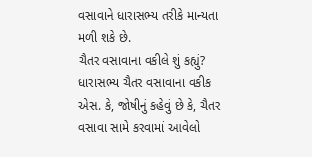વસાવાને ધારાસભ્ય તરીકે માન્યતા મળી શકે છે.
ચૈતર વસાવાના વકીલે શું કહ્યું?
ધારાસભ્ય ચૈતર વસાવાના વકીક એસ. કે, જોષીનું કહેવું છે કે, ચૈતર વસાવા સામે કરવામાં આવેલો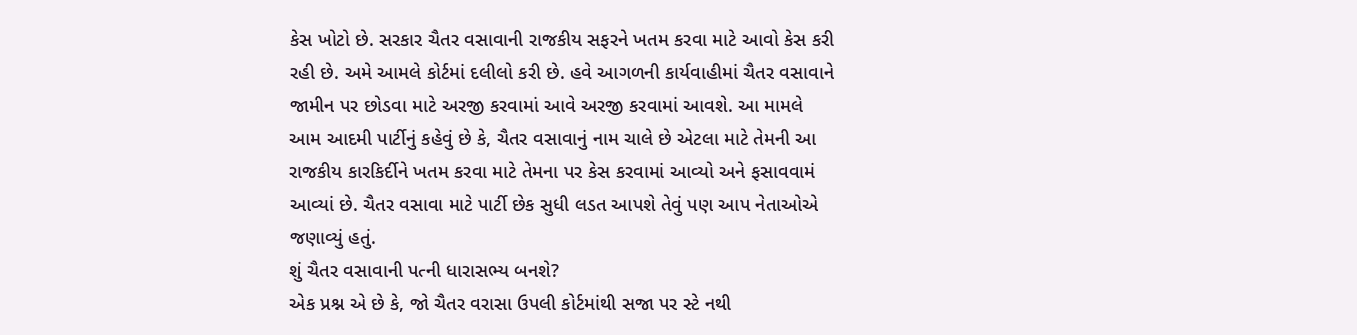કેસ ખોટો છે. સરકાર ચૈતર વસાવાની રાજકીય સફરને ખતમ કરવા માટે આવો કેસ કરી રહી છે. અમે આમલે કોર્ટમાં દલીલો કરી છે. હવે આગળની કાર્યવાહીમાં ચૈતર વસાવાને જામીન પર છોડવા માટે અરજી કરવામાં આવે અરજી કરવામાં આવશે. આ મામલે આમ આદમી પાર્ટીનું કહેવું છે કે, ચૈતર વસાવાનું નામ ચાલે છે એટલા માટે તેમની આ રાજકીય કારકિર્દીને ખતમ કરવા માટે તેમના પર કેસ કરવામાં આવ્યો અને ફસાવવામં આવ્યાં છે. ચૈતર વસાવા માટે પાર્ટી છેક સુધી લડત આપશે તેવું પણ આપ નેતાઓએ જણાવ્યું હતું.
શું ચૈતર વસાવાની પત્ની ધારાસભ્ય બનશે?
એક પ્રશ્ન એ છે કે, જો ચૈતર વરાસા ઉપલી કોર્ટમાંથી સજા પર સ્ટે નથી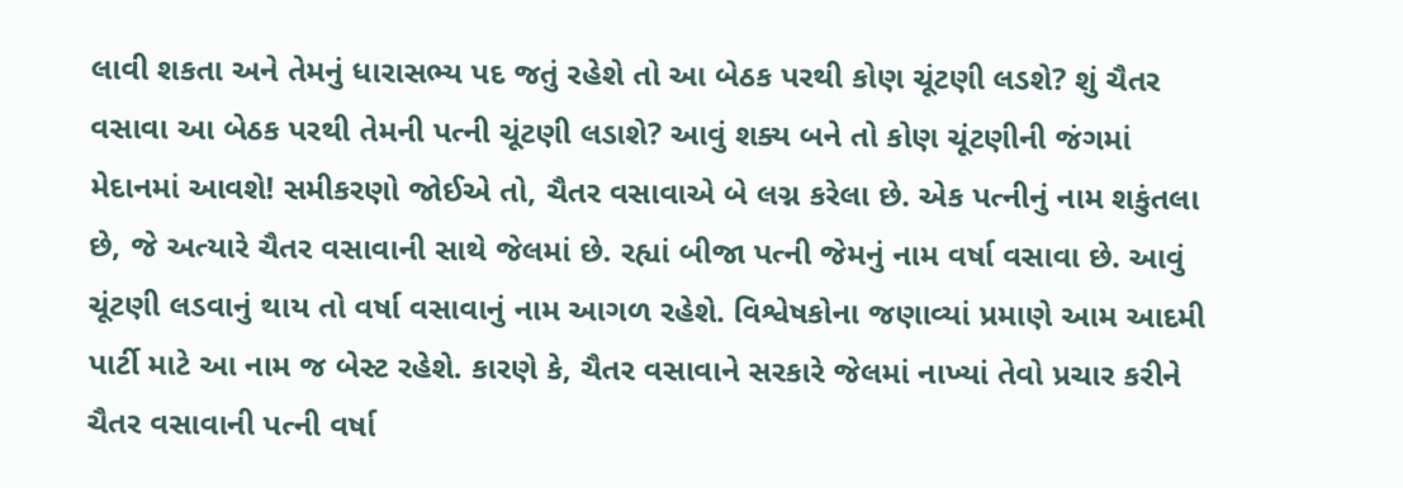લાવી શકતા અને તેમનું ધારાસભ્ય પદ જતું રહેશે તો આ બેઠક પરથી કોણ ચૂંટણી લડશે? શું ચૈતર વસાવા આ બેઠક પરથી તેમની પત્ની ચૂંટણી લડાશે? આવું શક્ય બને તો કોણ ચૂંટણીની જંગમાં મેદાનમાં આવશે! સમીકરણો જોઈએ તો, ચૈતર વસાવાએ બે લગ્ન કરેલા છે. એક પત્નીનું નામ શકુંતલા છે, જે અત્યારે ચૈતર વસાવાની સાથે જેલમાં છે. રહ્યાં બીજા પત્ની જેમનું નામ વર્ષા વસાવા છે. આવું ચૂંટણી લડવાનું થાય તો વર્ષા વસાવાનું નામ આગળ રહેશે. વિશ્વેષકોના જણાવ્યાં પ્રમાણે આમ આદમી પાર્ટી માટે આ નામ જ બેસ્ટ રહેશે. કારણે કે, ચૈતર વસાવાને સરકારે જેલમાં નાખ્યાં તેવો પ્રચાર કરીને ચૈતર વસાવાની પત્ની વર્ષા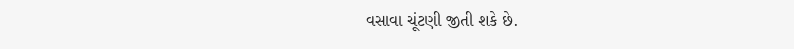વસાવા ચૂંટણી જીતી શકે છે.